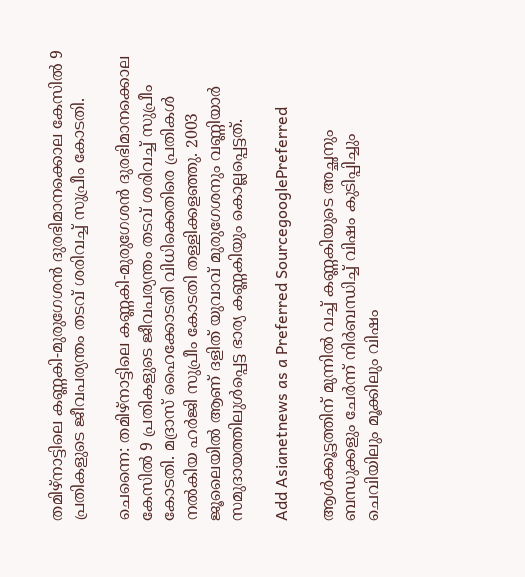തമിഴ്നാട്ടിലെ കണ്ണകി-മുരുഗേശൻ ദുരഭിമാനക്കൊല കേസിൽ 9 പ്രതികളുടെ ജീവപര്യന്തം തടവ് ശരിവച്ച് സുപ്രീം കോടതി.

ചെന്നൈ: തമിഴ്നാട്ടിലെ കണ്ണകി-മുരുഗേശൻ ദുരഭിമാനക്കൊല കേസിൽ 9 പ്രതികളുടെ ജീവപര്യന്തം തടവ് ശരിവച്ച് സുപ്രീം കോടതി. മദ്രാസ് ഹൈക്കോടതി വിധിക്കെതിരെ പ്രതികൾ നൽകിയ ഹർജി സുപ്രീം കോടതി തള്ളിക്കളഞ്ഞു. 2003 ജൂലൈയിൽ ആണ്‌ ദളിത്‌ യുവാവ് മുരുഗേശനും വണ്ണിയാർ സമുദായത്തിലുൾപ്പെട്ട ഭാര്യ കണ്ണകിയും കൊല്ലപ്പെട്ടത്.

Add Asianetnews as a Preferred SourcegooglePreferred

ആൾക്കൂട്ടത്തിന് മുന്നിൽ വച്ച് കണ്ണകിയുടെ അച്ഛനും ബന്ധുക്കളും ചേർന്ന് നിർബന്ധിച്ച് വിഷം കുടിപ്പിച്ചും ചെവിയിലും മൂക്കിലും വിഷം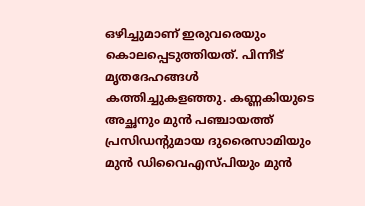ഒഴിച്ചുമാണ് ഇരുവരെയും കൊലപ്പെടുത്തിയത്. പിന്നീട് മൃതദേഹങ്ങൾ കത്തിച്ചുകളഞ്ഞു. കണ്ണകിയുടെ അച്ഛനും മുൻ പഞ്ചായത്ത്‌ പ്രസിഡന്റുമായ ദുരൈസാമിയും മുൻ ഡിവൈഎസ്‌പിയും മുൻ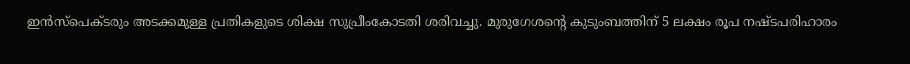ഇൻസ്‌പെക്ടരും അടക്കമുള്ള പ്രതികളുടെ ശിക്ഷ സുപ്രീംകോടതി ശരിവച്ചു. മുരുഗേശന്റെ കുടുംബത്തിന് 5 ലക്ഷം രൂപ നഷ്ടപരിഹാരം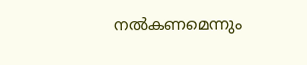നൽകണമെന്നും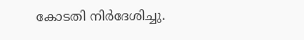കോടതി നിർദേശിച്ചു.